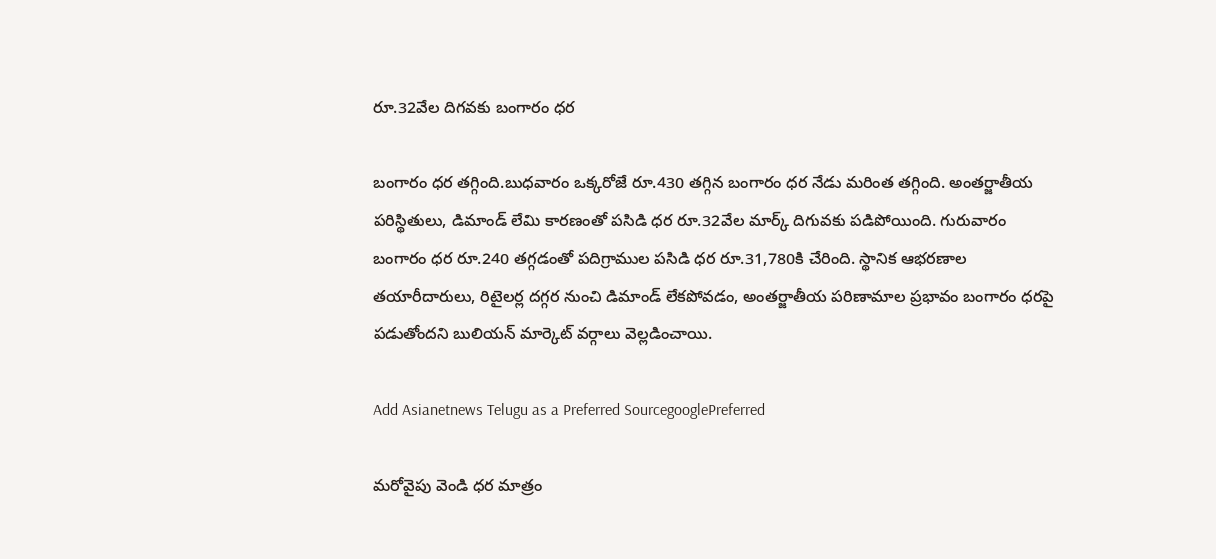రూ.32వేల దిగవకు బంగారం ధర

బంగారం ధర తగ్గింది.బుధవారం ఒక్కరోజే రూ.430 తగ్గిన బంగారం ధర నేడు మరింత తగ్గింది. అంతర్జాతీయ పరిస్థితులు, డిమాండ్‌ లేమి కారణంతో పసిడి ధర రూ.32వేల మార్క్‌ దిగువకు పడిపోయింది. గురువారం బంగారం ధర రూ.240 తగ్గడంతో పదిగ్రాముల పసిడి ధర రూ.31,780కి చేరింది. స్థానిక ఆభరణాల తయారీదారులు, రిటైలర్ల దగ్గర నుంచి డిమాండ్‌ లేకపోవడం, అంతర్జాతీయ పరిణామాల ప్రభావం బంగారం ధరపై పడుతోందని బులియన్‌ మార్కెట్‌ వర్గాలు వెల్లడించాయి.

Add Asianetnews Telugu as a Preferred SourcegooglePreferred

మరోవైపు వెండి ధర మాత్రం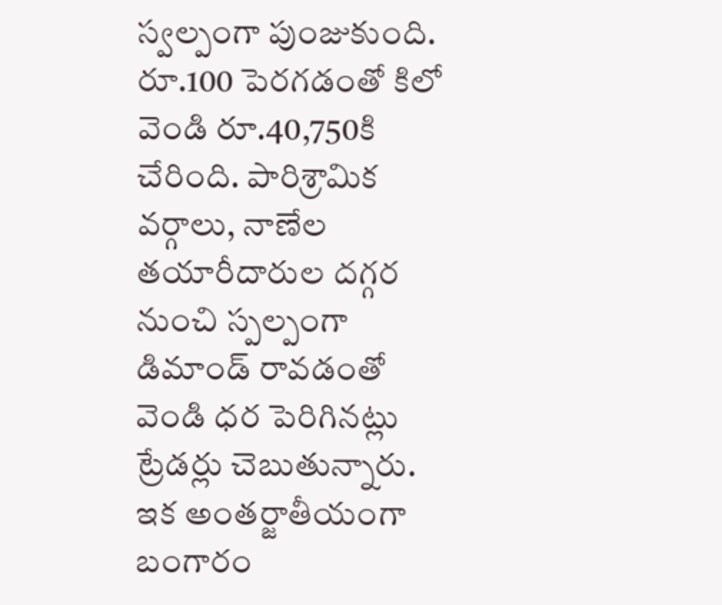స్వల్పంగా పుంజుకుంది. రూ.100 పెరగడంతో కిలో వెండి రూ.40,750కి చేరింది. పారిశ్రామిక వర్గాలు, నాణేల తయారీదారుల దగ్గర నుంచి స్పల్పంగా డిమాండ్‌ రావడంతో వెండి ధర పెరిగినట్లు ట్రేడర్లు చెబుతున్నారు. ఇక అంతర్జాతీయంగా బంగారం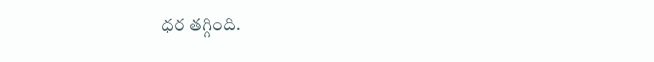ధర తగ్గింది.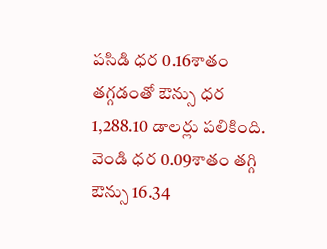పసిడి ధర 0.16శాతం తగ్గడంతో ఔన్సు ధర 1,288.10 డాలర్లు పలికింది. వెండి ధర 0.09శాతం తగ్గి ఔన్సు 16.34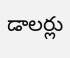డాలర్లు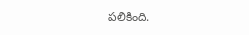పలికింది.